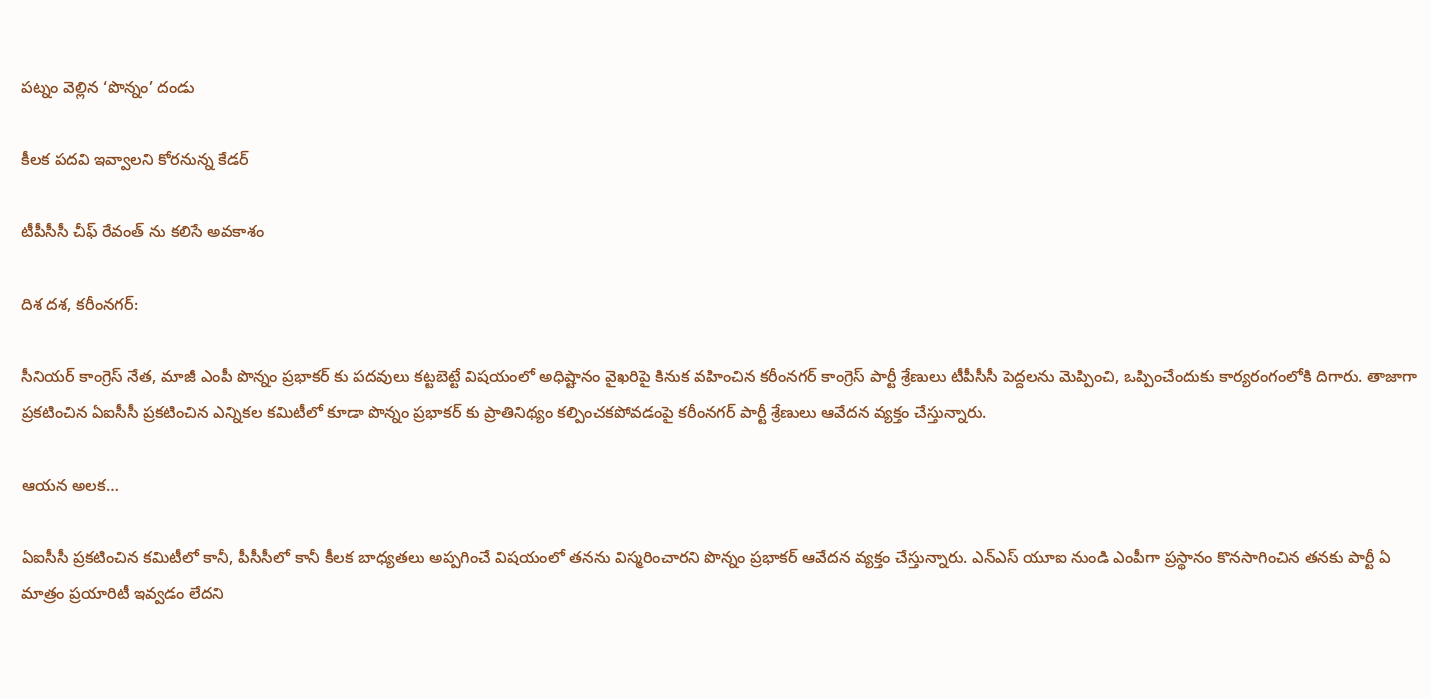పట్నం వెల్లిన ‘పొన్నం’ దండు

కీలక పదవి ఇవ్వాలని కోరనున్న కేడర్

టీపీసీసీ చీఫ్ రేవంత్ ను కలిసే అవకాశం

దిశ దశ, కరీంనగర్:

సీనియర్ కాంగ్రెస్ నేత, మాజీ ఎంపీ పొన్నం ప్రభాకర్ కు పదవులు కట్టబెట్టే విషయంలో అధిష్టానం వైఖరిపై కినుక వహించిన కరీంనగర్ కాంగ్రెస్ పార్టీ శ్రేణులు టీపీసీసీ పెద్దలను మెప్పించి, ఒప్పించేందుకు కార్యరంగంలోకి దిగారు. తాజాగా ప్రకటించిన ఏఐసీసీ ప్రకటించిన ఎన్నికల కమిటీలో కూడా పొన్నం ప్రభాకర్ కు ప్రాతినిథ్యం కల్పించకపోవడంపై కరీంనగర్ పార్టీ శ్రేణులు ఆవేదన వ్యక్తం చేస్తున్నారు.

ఆయన అలక…

ఏఐసీసీ ప్రకటించిన కమిటీలో కానీ, పీసీసీలో కానీ కీలక బాధ్యతలు అప్పగించే విషయంలో తనను విస్మరించారని పొన్నం ప్రభాకర్ ఆవేదన వ్యక్తం చేస్తున్నారు. ఎన్ఎస్ యూఐ నుండి ఎంపీగా ప్రస్థానం కొనసాగించిన తనకు పార్టీ ఏ మాత్రం ప్రయారిటీ ఇవ్వడం లేదని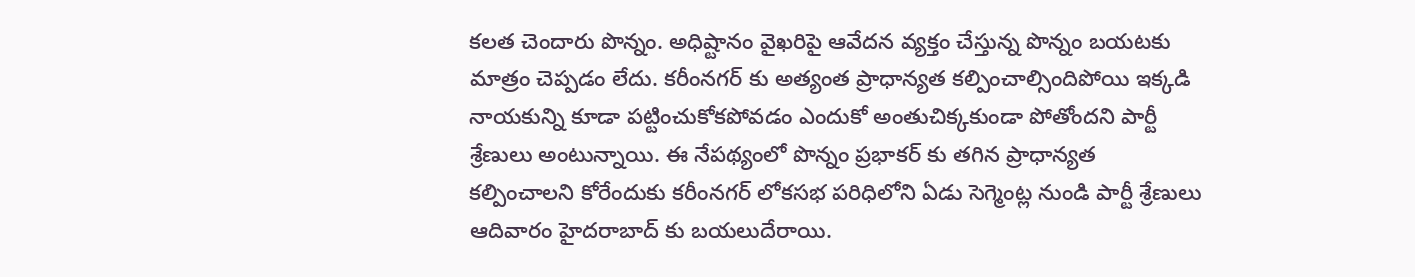కలత చెందారు పొన్నం. అధిష్టానం వైఖరిపై ఆవేదన వ్యక్తం చేస్తున్న పొన్నం బయటకు మాత్రం చెప్పడం లేదు. కరీంనగర్ కు అత్యంత ప్రాధాన్యత కల్పించాల్సిందిపోయి ఇక్కడి నాయకున్ని కూడా పట్టించుకోకపోవడం ఎందుకో అంతుచిక్కకుండా పోతోందని పార్టీ శ్రేణులు అంటున్నాయి. ఈ నేపథ్యంలో పొన్నం ప్రభాకర్ కు తగిన ప్రాధాన్యత కల్పించాలని కోరేందుకు కరీంనగర్ లోకసభ పరిధిలోని ఏడు సెగ్మెంట్ల నుండి పార్టీ శ్రేణులు ఆదివారం హైదరాబాద్ కు బయలుదేరాయి.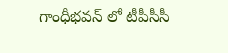గాంధీభవన్ లో టీపీసీసీ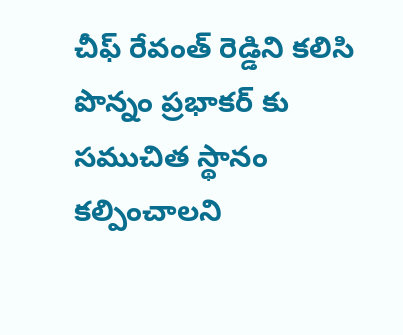చీఫ్ రేవంత్ రెడ్డిని కలిసి పొన్నం ప్రభాకర్ కు సముచిత స్థానం కల్పించాలని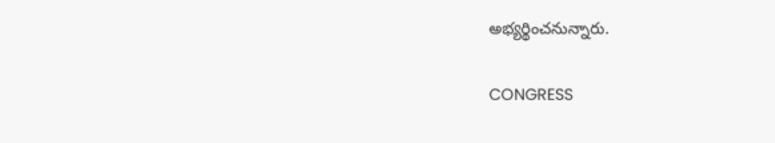అభ్యర్థించనున్నారు.

CONGRESS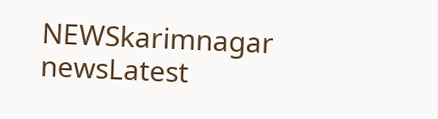NEWSkarimnagar newsLatest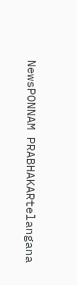NewsPONNAM PRABHAKARtelangana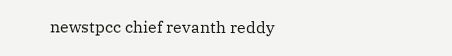newstpcc chief revanth reddy